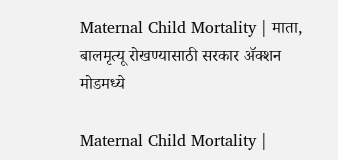Maternal Child Mortality | माता, बालमृत्यू रोखण्यासाठी सरकार ॲक्शन मोडमध्ये

Maternal Child Mortality |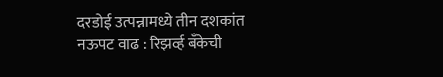दरडोई उत्पन्नामध्ये तीन दशकांत नऊपट वाढ : रिझर्व्ह बँकेची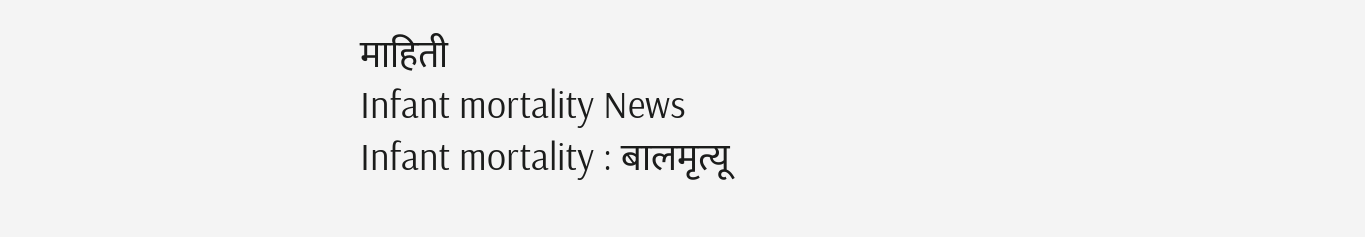माहिती
Infant mortality News
Infant mortality : बालमृत्यू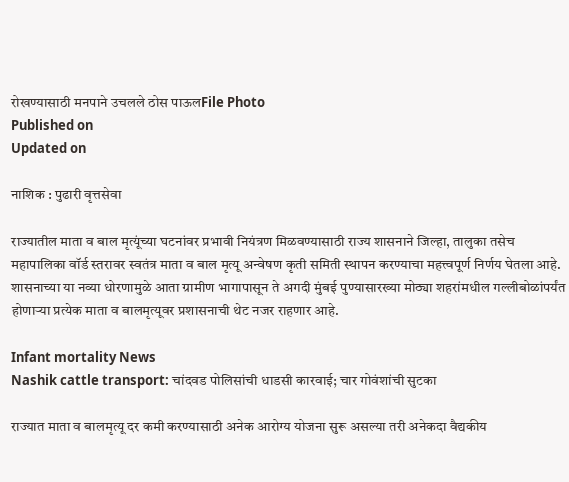रोखण्यासाठी मनपाने उचलले ठोस पाऊलFile Photo
Published on
Updated on

नाशिक : पुढारी वृत्तसेवा

राज्यातील माता व बाल मृत्यूंच्या घटनांवर प्रभावी नियंत्रण मिळवण्यासाठी राज्य शासनाने जिल्हा, तालुका तसेच महापालिका वॉर्ड स्तरावर स्वतंत्र माता व बाल मृत्यू अन्वेषण कृती समिती स्थापन करण्याचा महत्त्वपूर्ण निर्णय घेतला आहे. शासनाच्या या नव्या धोरणामुळे आता ग्रामीण भागापासून ते अगदी मुंबई पुण्यासारख्या मोठ्या शहरांमधील गल्लीबोळांपर्यंत होणाऱ्या प्रत्येक माता व बालमृत्यूवर प्रशासनाची थेट नजर राहणार आहे.

Infant mortality News
Nashik cattle transport: चांदवड पोलिसांची धाडसी कारवाई; चार गोवंशांची सुटका

राज्यात माता व बालमृत्यू दर कमी करण्यासाठी अनेक आरोग्य योजना सुरू असल्या तरी अनेकदा वैद्यकीय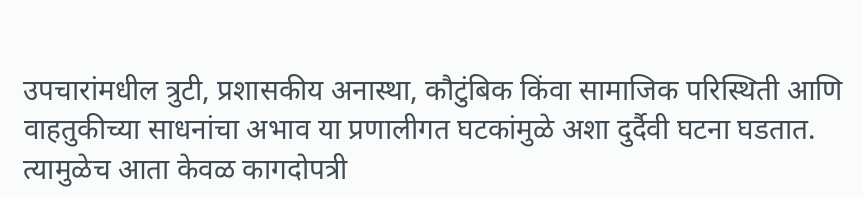उपचारांमधील त्रुटी, प्रशासकीय अनास्था, कौटुंबिक किंवा सामाजिक परिस्थिती आणि वाहतुकीच्या साधनांचा अभाव या प्रणालीगत घटकांमुळे अशा दुर्दैवी घटना घडतात. त्यामुळेच आता केवळ कागदोपत्री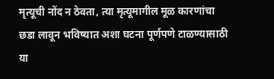मृत्यूची नोंद न ठेवता, त्या मृत्यूमागील मूळ कारणांचा छडा लावून भविष्यात अशा घटना पूर्णपणे टाळण्यासाठी या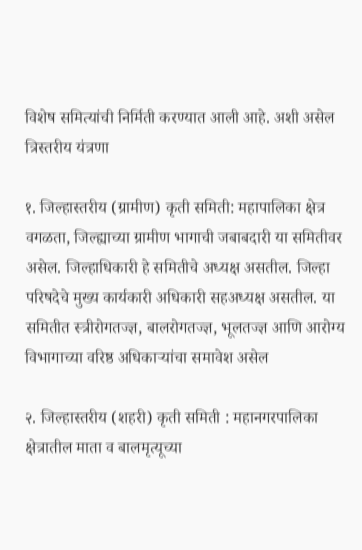विशेष समित्यांची निर्मिती करण्यात आली आहे. अशी असेल त्रिस्तरीय यंत्रणा

१. जिल्हास्तरीय (ग्रामीण) कृती समिती: महापालिका क्षेत्र वगळता, जिल्ह्याच्या ग्रामीण भागाची जबाबदारी या समितीवर असेल. जिल्हाधिकारी हे समितीचे अध्यक्ष असतील. जिल्हा परिषदेचे मुख्य कार्यकारी अधिकारी सहअध्यक्ष असतील. या समितीत स्त्रीरोगतज्ज्ञ, बालरोगतज्ज्ञ, भूलतज्ज्ञ आणि आरोग्य विभागाच्या वरिष्ठ अधिकाऱ्यांचा समावेश असेल

२. जिल्हास्तरीय (शहरी) कृती समिती : महानगरपालिका क्षेत्रातील माता व बालमृत्यूच्या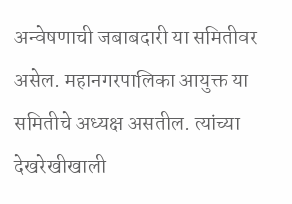अन्वेषणाची जबाबदारी या समितीवर असेल. महानगरपालिका आयुक्त या समितीचे अध्यक्ष असतील. त्यांच्या देखरेखीखाली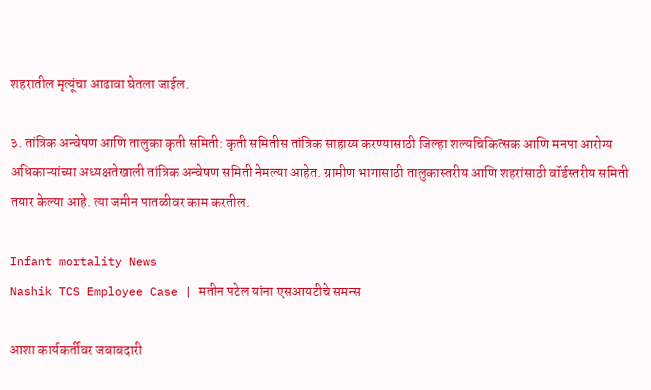शहरातील मृत्यूंचा आढावा घेतला जाईल.

३. तांत्रिक अन्वेषण आणि तालुका कृती समिती: कृती समितीस तांत्रिक साहाय्य करण्यासाठी जिल्हा शल्यचिकित्सक आणि मनपा आरोग्य अधिकाऱ्यांच्या अध्यक्षतेखाली तांत्रिक अन्वेषण समिती नेमल्या आहेत. ग्रामीण भागासाठी तालुकास्तरीय आणि शहरांसाठी वॉर्डस्तरीय समिती तयार केल्या आहे. त्या जमीन पातळीवर काम करतील.

Infant mortality News
Nashik TCS Employee Case | मतीन पटेल यांना एसआयटीचे समन्स

आशा कार्यकर्तीवर जबाबदारी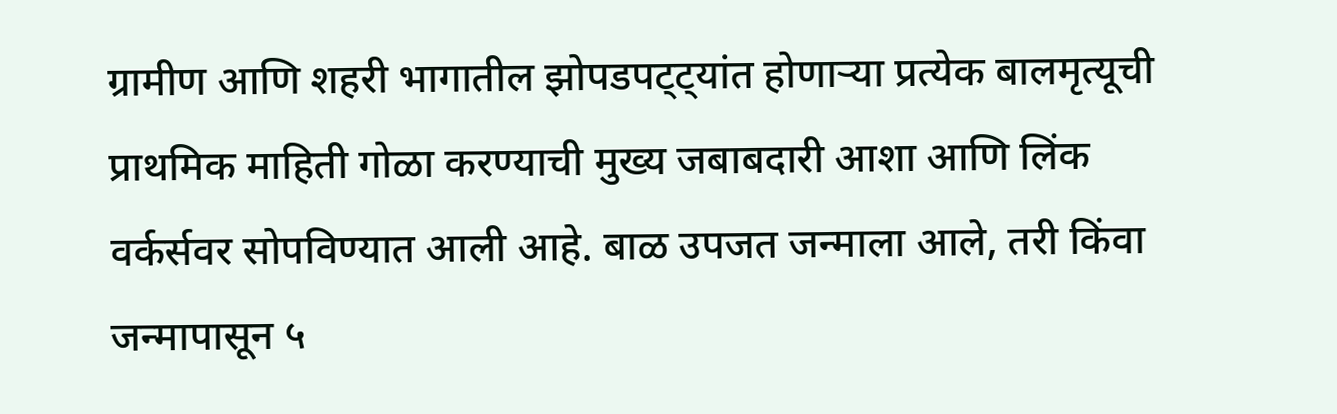ग्रामीण आणि शहरी भागातील झोपडपट्ट्यांत होणाऱ्या प्रत्येक बालमृत्यूची प्राथमिक माहिती गोळा करण्याची मुख्य जबाबदारी आशा आणि लिंक वर्कर्सवर सोपविण्यात आली आहे. बाळ उपजत जन्माला आले, तरी किंवा जन्मापासून ५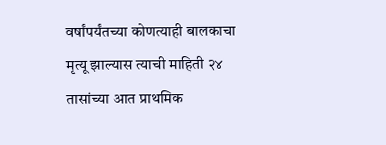वर्षांपर्यंतच्या कोणत्याही बालकाचा मृत्यू झाल्यास त्याची माहिती २४ तासांच्या आत प्राथमिक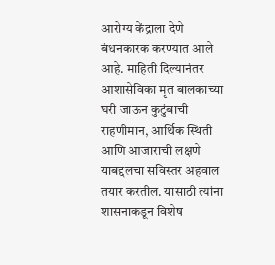आरोग्य केंद्राला देणे बंधनकारक करण्यात आले आहे. माहिती दिल्यानंतर आशासेविका मृत बालकाच्या घरी जाऊन कुटुंबाची राहणीमान, आर्थिक स्थिती आणि आजाराची लक्षणे याबद्दलचा सविस्तर अहवाल तयार करतील. यासाठी त्यांना शासनाकडून विशेष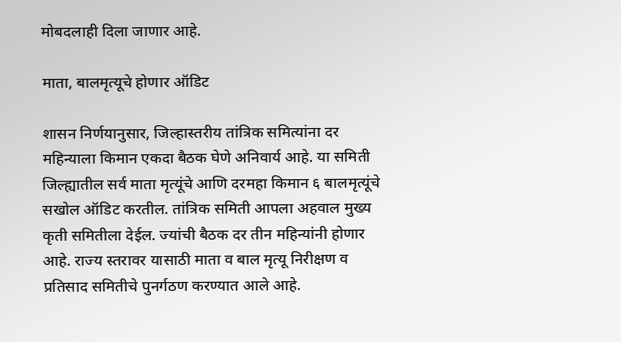मोबदलाही दिला जाणार आहे.

माता, बालमृत्यूचे होणार ऑडिट

शासन निर्णयानुसार, जिल्हास्तरीय तांत्रिक समित्यांना दर महिन्याला किमान एकदा बैठक घेणे अनिवार्य आहे. या समिती जिल्ह्यातील सर्व माता मृत्यूंचे आणि दरमहा किमान ६ बालमृत्यूंचे सखोल ऑडिट करतील. तांत्रिक समिती आपला अहवाल मुख्य कृती समितीला देईल. ज्यांची बैठक दर तीन महिन्यांनी होणार आहे. राज्य स्तरावर यासाठी माता व बाल मृत्यू निरीक्षण व प्रतिसाद समितीचे पुनर्गठण करण्यात आले आहे.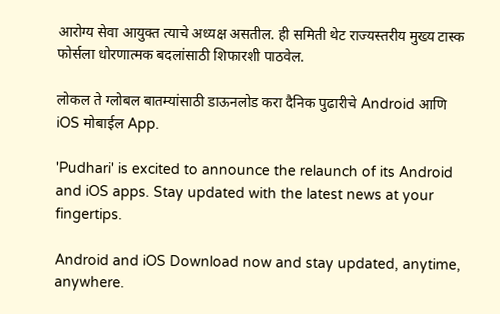आरोग्य सेवा आयुक्त त्याचे अध्यक्ष असतील. ही समिती थेट राज्यस्तरीय मुख्य टास्क फोर्सला धोरणात्मक बदलांसाठी शिफारशी पाठवेल.

लोकल ते ग्लोबल बातम्यांसाठी डाऊनलोड करा दैनिक पुढारीचे Android आणि iOS मोबाईल App.

'Pudhari' is excited to announce the relaunch of its Android and iOS apps. Stay updated with the latest news at your fingertips.

Android and iOS Download now and stay updated, anytime, anywhere.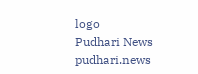logo
Pudhari News
pudhari.news